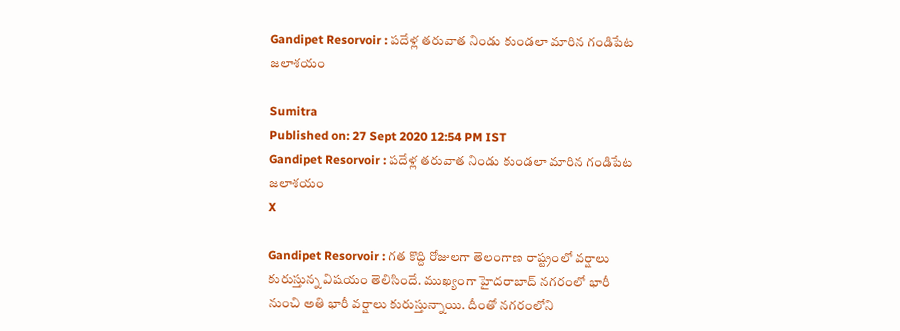Gandipet Resorvoir : పదేళ్ల తరువాత నిండు కుండలా మారిన గండిపేట జలాశయం

Sumitra
Published on: 27 Sept 2020 12:54 PM IST
Gandipet Resorvoir : పదేళ్ల తరువాత నిండు కుండలా మారిన గండిపేట జలాశయం
X

Gandipet Resorvoir : గత కొద్ది రోజులగా తెలంగాణ రాష్ట్రంలో వర్షాలు కురుస్తున్న విషయం తెలిసిందే. ముఖ్యంగా హైదరాబాద్ నగరంలో భారీ నుంచి అతి భారీ వర్షాలు కురుస్తున్నాయి. దీంతో నగరంలోని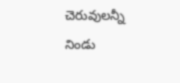చెరువులన్నీ నిండు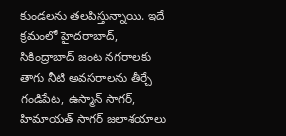కుండలను తలపిస్తున్నాయి. ఇదే క్రమంలో హైదరాబాద్, సికింద్రాబాద్ జంట నగరాలకు తాగు నీటి అవసరాలను తీర్చే గండిపేట, ఉస్మాన్ సాగర్, హిమాయత్ సాగర్ జలాశయాలు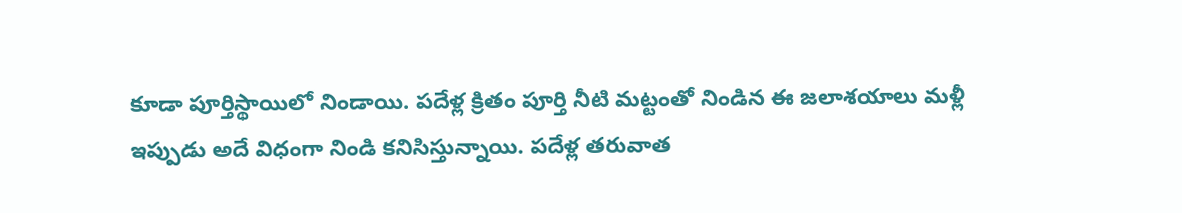కూడా పూర్తిస్థాయిలో నిండాయి. పదేళ్ల క్రితం పూర్తి నీటి మట్టంతో నిండిన ఈ జలాశయాలు మళ్లీ ఇప్పుడు అదే విధంగా నిండి కనిసిస్తున్నాయి. పదేళ్ల తరువాత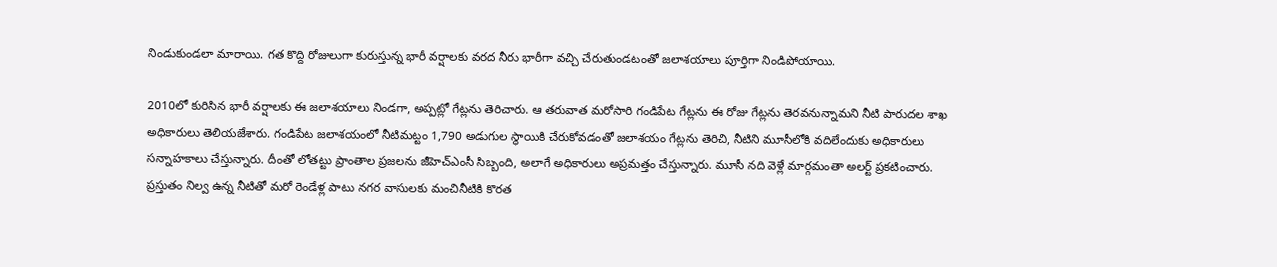నిండుకుండలా మారాయి. గత కొద్ది రోజులుగా కురుస్తున్న భారీ వర్షాలకు వరద నీరు భారీగా వచ్చి చేరుతుండటంతో జలాశయాలు పూర్తిగా నిండిపోయాయి.

2010లో కురిసిన భారీ వర్షాలకు ఈ జలాశయాలు నిండగా, అప్పట్లో గేట్లను తెరిచారు. ఆ తరువాత మరోసారి గండిపేట గేట్లను ఈ రోజు గేట్లను తెరవనున్నామని నీటి పారుదల శాఖ అధికారులు తెలియజేశారు. గండిపేట జలాశయంలో నీటిమట్టం 1,790 అడుగుల స్థాయికి చేరుకోవడంతో జలాశయం గేట్లను తెరిచి, నీటిని మూసీలోకి వదిలేందుకు అధికారులు సన్నాహకాలు చేస్తున్నారు. దీంతో లోతట్టు ప్రాంతాల ప్రజలను జీహెచ్ఎంసీ సిబ్బంది, అలాగే అధికారులు అప్రమత్తం చేస్తున్నారు. మూసీ నది వెళ్లే మార్గమంతా అలర్ట్ ప్రకటించారు. ప్రస్తుతం నిల్వ ఉన్న నీటితో మరో రెండేళ్ల పాటు నగర వాసులకు మంచినీటికి కొరత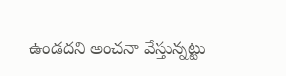ఉండదని అంచనా వేస్తున్నట్టు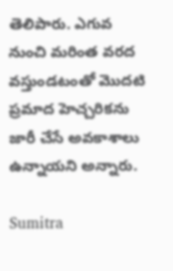తెలిపారు. ఎగువ నుంచి మరింత వరద వస్తుండటంతో మొదటి ప్రమాద హెచ్చరికను జారీ చేసే అవకాశాలు ఉన్నాయని అన్నారు.

Sumitra